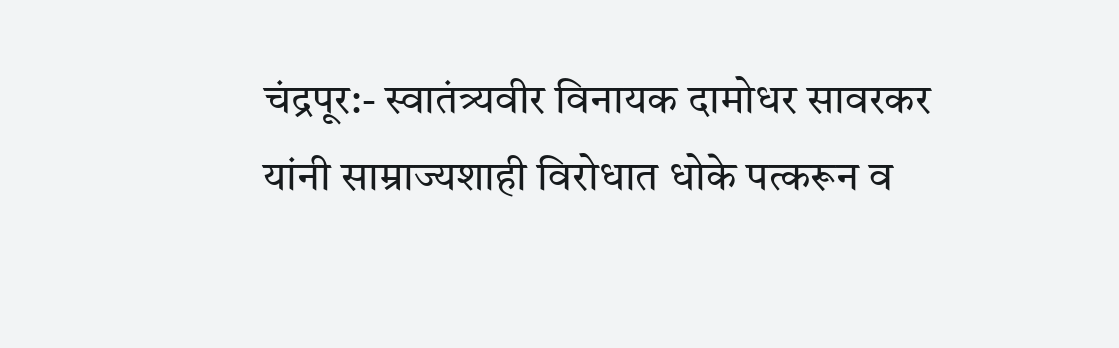चंद्रपूर:- स्वातंत्र्यवीर विनायक दामोधर सावरकर यांनी साम्राज्यशाही विरोधात धोके पत्करून व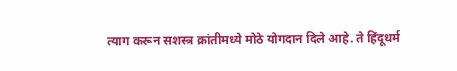त्याग करून सशस्त्र क्रांतीमध्ये मोठे योगदान दिले आहे. ते हिंदूधर्म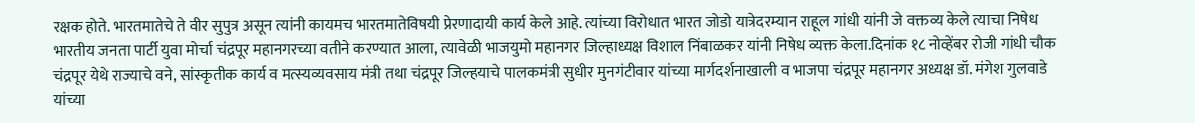रक्षक होते. भारतमातेचे ते वीर सुपुत्र असून त्यांनी कायमच भारतमातेविषयी प्रेरणादायी कार्य केले आहे. त्यांच्या विरोधात भारत जोडो यात्रेदरम्यान राहूल गांधी यांनी जे वक्तव्य केले त्याचा निषेध भारतीय जनता पार्टी युवा मोर्चा चंद्रपूर महानगरच्या वतीने करण्यात आला, त्यावेळी भाजयुमो महानगर जिल्हाध्यक्ष विशाल निंबाळकर यांनी निषेध व्यक्त केला.दिनांक १८ नोव्हेंबर रोजी गांधी चौक चंद्रपूर येथे राज्याचे वने, सांस्कृतीक कार्य व मत्स्यव्यवसाय मंत्री तथा चंद्रपूर जिल्हयाचे पालकमंत्री सुधीर मुनगंटीवार यांच्या मार्गदर्शनाखाली व भाजपा चंद्रपूर महानगर अध्यक्ष डॉ. मंगेश गुलवाडे यांच्या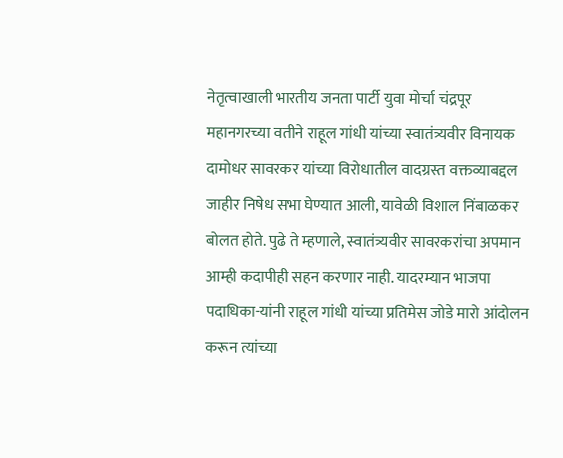नेतृत्वाखाली भारतीय जनता पार्टी युवा मोर्चा चंद्रपूर महानगरच्या वतीने राहूल गांधी यांच्या स्वातंत्र्यवीर विनायक दामोधर सावरकर यांच्या विरोधातील वादग्रस्त वक्तव्याबद्दल जाहीर निषेध सभा घेण्यात आली, यावेळी विशाल निंबाळकर बोलत होते. पुढे ते म्हणाले, स्वातंत्र्यवीर सावरकरांचा अपमान आम्ही कदापीही सहन करणार नाही. यादरम्यान भाजपा पदाधिका-यांनी राहूल गांधी यांच्या प्रतिमेस जोडे मारो आंदोलन करून त्यांच्या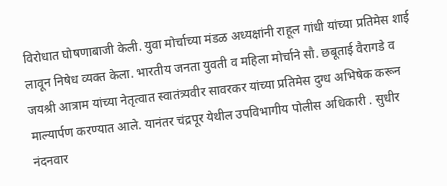विरोधात घोषणाबाजी केली. युवा मोर्चाच्या मंडळ अध्यक्षांनी राहूल गांधी यांच्या प्रतिमेस शाई लावून निषेध व्यक्त केला. भारतीय जनता युवती व महिला मोर्चाने सौ. छबूताई वैरागडे व जयश्री आत्राम यांच्या नेतृत्वात स्वातंत्र्यवीर सावरकर यांच्या प्रतिमेस दुग्ध अभिषेक करून माल्यार्पण करण्यात आले. यानंतर चंद्रपूर येथील उपविभागीय पोलीस अधिकारी . सुधीर नंदनवार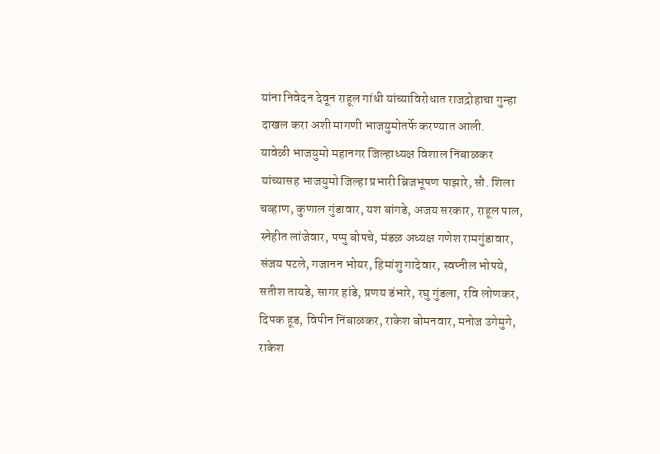यांना निवेदन देवून राहूल गांधी यांच्याविरोधात राजद्रोहाचा गुन्हा दाखल करा अशी मागणी भाजयुमोतर्फे करण्यात आली.
यावेळी भाजयुमो महानगर जिल्हाध्यक्ष विशाल निंबाळकर यांच्यासह भाजयुमो जिल्हा प्रभारी ब्रिजभूषण पाझारे, सौ. शिला चव्हाण, कुणाल गुंडावार, यश बांगडे, अजय सरकार, राहूल पाल, स्नेहीत लांजेवार, पप्पु बोपचे, मंडळ अध्यक्ष गणेश रामगुंडावार, संजय पटले, गजानन भोयर, हिमांशु गादेवार, स्वप्नील भोपये, सतीश तायडे, सागर हांडे, प्रणय डंभारे, रघु गुंडला, रवि लोणकर, दिपक हूड, विपीन निंबाळकर, राकेश बोमनवार, मनोज उगेमुगे, राकेश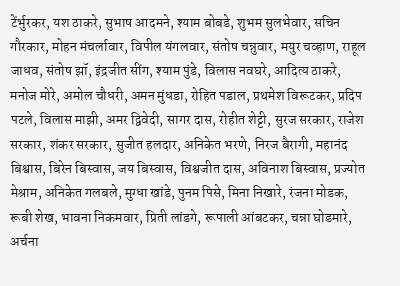टेंर्भुरकर, यश ठाकरे, सुभाष आदमने, श्याम बोबडे, शुभम सुलभेवार, सचिन गौरकार, मोहन मंचर्लावार, विपील यंगलवार, संतोष चन्नुवार, मयुर चव्हाण, राहूल जाधव, संतोष झॉ, इंद्रजीत सींग, श्याम पुंडे, विलास नवघरे, आदित्य ठाकरे, मनोज मोरे, अमोल चौधरी, अमन मुंधडा, रोहित पडाल, प्रथमेश विरूटकर, प्रदिप पटले, विलास माझी, अमर द्विवेदी, सागर दास, रोहीत शेट्टी, सुरज सरकार, राजेश सरकार, शंकर सरकार, सुजीत हलदार, अनिकेत भरणे, निरज बैरागी, महानंद बिश्वास, बिरेन बिस्वास, जय बिस्वास, विश्वजीत दास, अविनाश बिस्वास, प्रज्योत मेश्राम, अनिकेत गलबले, मुग्धा खांडे, पुनम पिसे, मिना निखारे, रंजना मोडक, रूबी शेख, भावना निकमवार, प्रिती लांडगे, रूपाली आंबटकर, चन्ना घोडमारे, अर्चना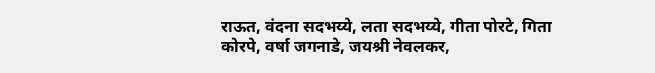राऊत, वंदना सदभय्ये, लता सदभय्ये, गीता पोरटे, गिता कोरपे, वर्षा जगनाडे, जयश्री नेवलकर,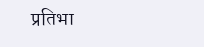प्रतिभा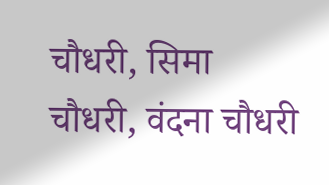चौधरी, सिमा चौधरी, वंदना चौधरी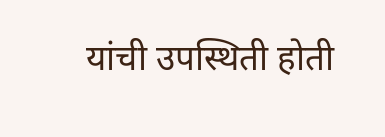यांची उपस्थिती होती